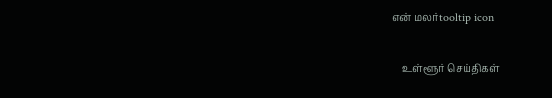என் மலர்tooltip icon

    உள்ளூர் செய்திகள்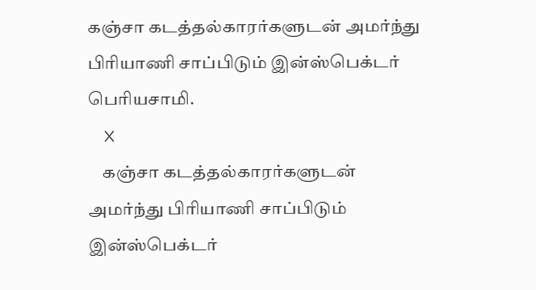கஞ்சா கடத்தல்காரர்களுடன் அமர்ந்து பிரியாணி சாப்பிடும் இன்ஸ்பெக்டர் பெரியசாமி.
    X
    கஞ்சா கடத்தல்காரர்களுடன் அமர்ந்து பிரியாணி சாப்பிடும் இன்ஸ்பெக்டர்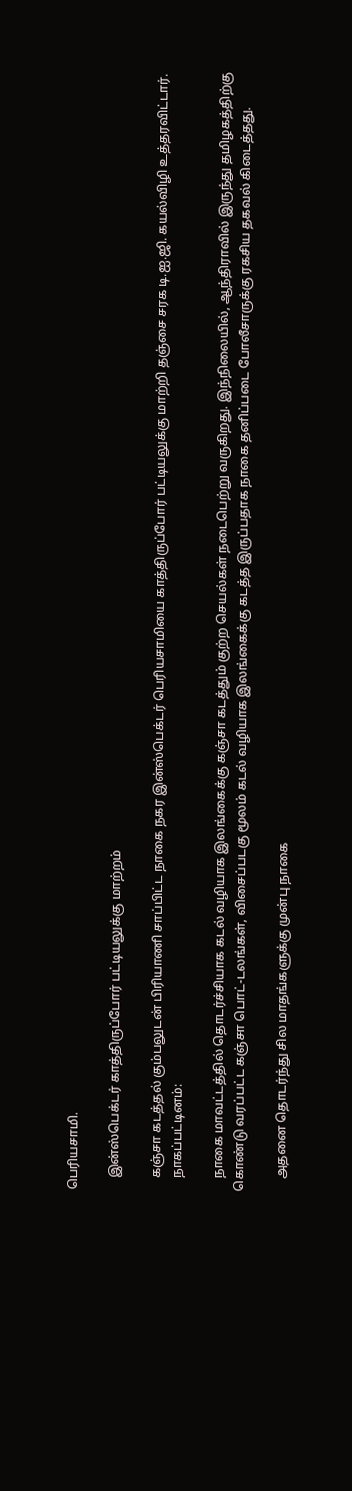பெரியசாமி.

    இன்ஸ்பெக்டர் காத்திருப்போர் பட்டியலுக்கு மாற்றம்

    கஞ்சா கடத்தல் கும்பலுடன் பிரியாணி சாப்பிட்ட நாகை நகர இன்ஸ்பெக்டர் பெரியசாமியை காத்திருப்போர் பட்டியலுக்கு மாற்றி தஞ்சை சரக டி.ஐ.ஜி. கயல்விழி உத்தரவிட்டார்.
    நாகப்பட்டினம்:

    நாகை மாவட்டத்தில் தொடர்ச்சியாக கடல் வழியாக இலங்கைக்கு கஞ்சா கடத்தும் குற்ற செயல்கள் நடைபெற்று வருகிறது. இந்நிலையில், ஆந்திராவில் இருந்து தமிழகத்திற்கு கொண்டு வரப்பட்ட கஞ்சா பொட்-டலங்கள், விசைப்படகு மூலம் கடல் வழியாக இலங்கைக்கு கடத்த இருப்பதாக நாகை தனிப்படை போலீசாருக்கு ரகசிய தகவல் கிடைத்தது.

    அதனை தொடர்ந்து சில மாதங்களுக்கு முன்பு நாகை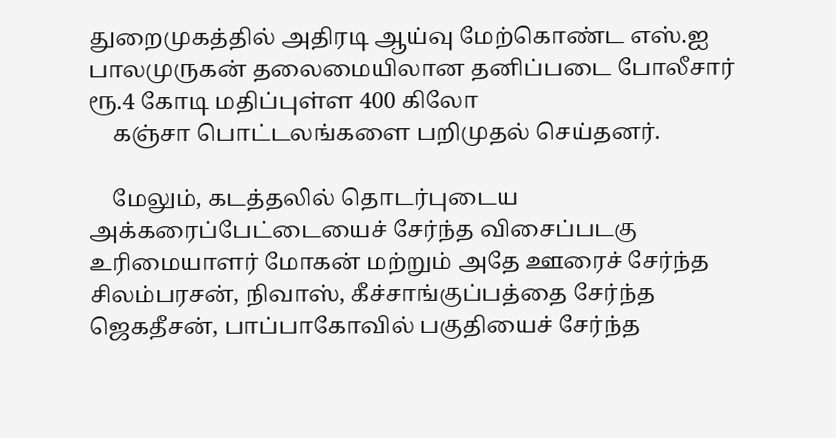துறைமுகத்தில் அதிரடி ஆய்வு மேற்கொண்ட எஸ்.ஐ பாலமுருகன் தலைமையிலான தனிப்படை போலீசார் ரூ.4 கோடி மதிப்புள்ள 400 கிலோ
    கஞ்சா பொட்டலங்களை பறிமுதல் செய்தனர்.

    மேலும், கடத்தலில் தொடர்புடைய அக்கரைப்பேட்டையைச் சேர்ந்த விசைப்படகு உரிமையாளர் மோகன் மற்றும் அதே ஊரைச் சேர்ந்த சிலம்பரசன், நிவாஸ், கீச்சாங்குப்பத்தை சேர்ந்த ஜெகதீசன், பாப்பாகோவில் பகுதியைச் சேர்ந்த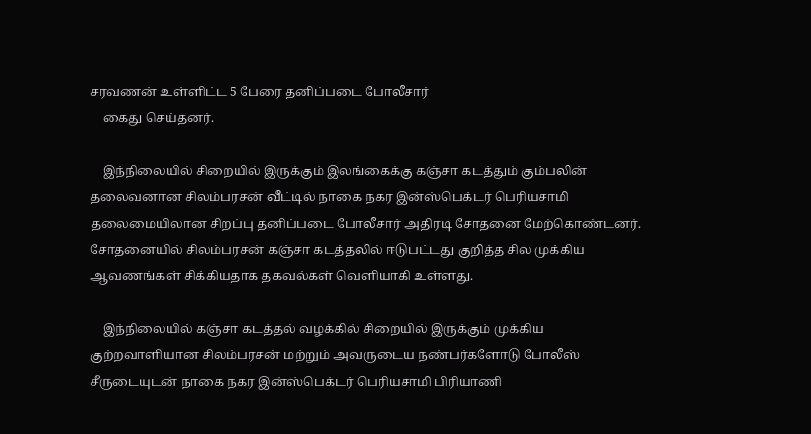சரவணன் உள்ளிட்ட 5 பேரை தனிப்படை போலீசார்
    கைது செய்தனர்.

    இந்நிலையில் சிறையில் இருக்கும் இலங்கைக்கு கஞ்சா கடத்தும் கும்பலின் தலைவனான சிலம்பரசன் வீட்டில் நாகை நகர இன்ஸ்பெக்டர் பெரியசாமி தலைமையிலான சிறப்பு தனிப்படை போலீசார் அதிரடி சோதனை மேற்கொண்டனர். சோதனையில் சிலம்பரசன் கஞ்சா கடத்தலில் ஈடுபட்டது குறித்த சில முக்கிய ஆவணங்கள் சிக்கியதாக தகவல்கள் வெளியாகி உள்ளது.

    இந்நிலையில் கஞ்சா கடத்தல் வழக்கில் சிறையில் இருக்கும் முக்கிய குற்றவாளியான சிலம்பரசன் மற்றும் அவருடைய நண்பர்களோடு போலீஸ் சீருடையுடன் நாகை நகர இன்ஸ்பெக்டர் பெரியசாமி பிரியாணி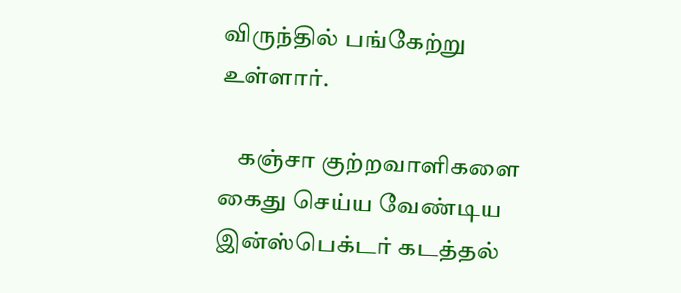விருந்தில் பங்கேற்று உள்ளார்.

    கஞ்சா குற்றவாளிகளை கைது செய்ய வேண்டிய இன்ஸ்பெக்டர் கடத்தல்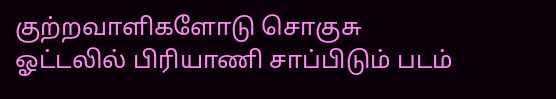குற்றவாளிகளோடு சொகுசு ஓட்டலில் பிரியாணி சாப்பிடும் படம்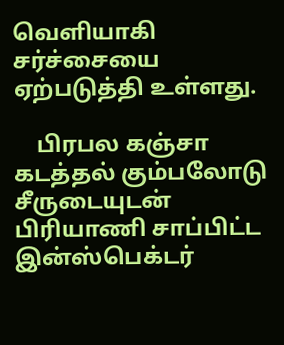வெளியாகி சர்ச்சையை ஏற்படுத்தி உள்ளது.

    பிரபல கஞ்சா கடத்தல் கும்பலோடு சீருடையுடன் பிரியாணி சாப்பிட்ட இன்ஸ்பெக்டர்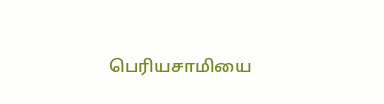பெரியசாமியை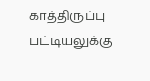காத்திருப்பு பட்டியலுக்கு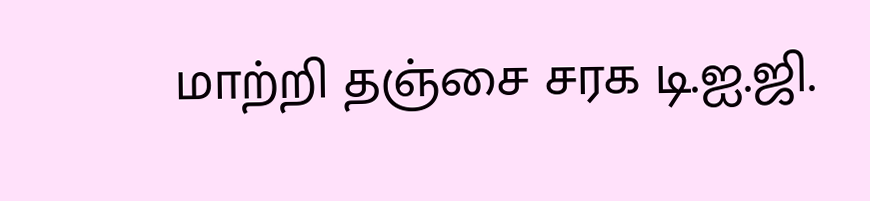மாற்றி தஞ்சை சரக டி.ஐ.ஜி.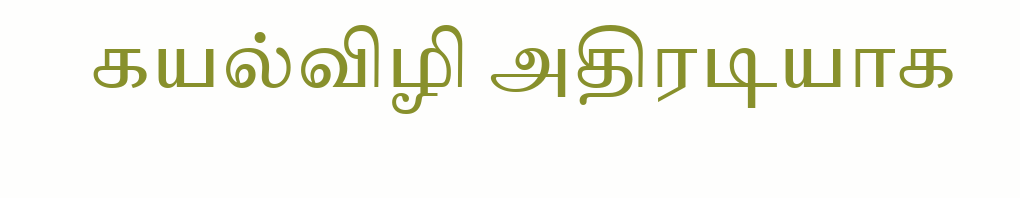கயல்விழி அதிரடியாக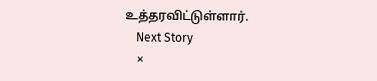உத்தரவிட்டுள்ளார்.
    Next Story
    ×